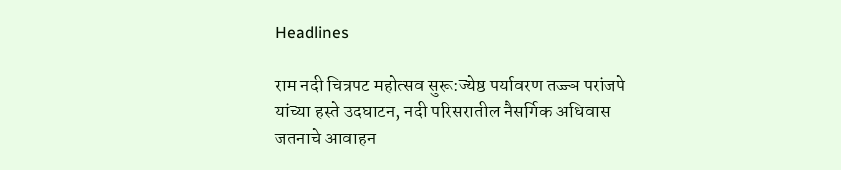Headlines

राम नदी चित्रपट महोत्सव सुरू:ज्येष्ठ पर्यावरण तज्ज्ञ परांजपे यांच्या हस्ते उदघाटन, नदी परिसरातील नैसर्गिक अधिवास जतनाचे आवाहन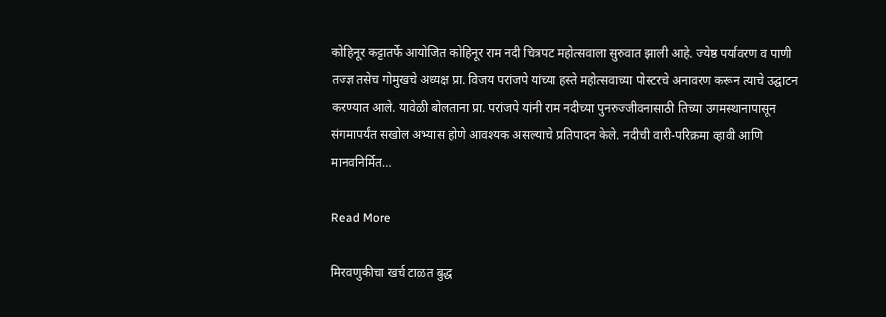कोहिनूर कट्टातर्फे आयोजित कोहिनूर राम नदी चित्रपट महोत्सवाला सुरुवात झाली आहे. ज्येष्ठ पर्यावरण व पाणी तज्ज्ञ तसेच गोमुखचे अध्यक्ष प्रा. विजय परांजपे यांच्या हस्ते महोत्सवाच्या पोस्टरचे अनावरण करून त्याचे उद्घाटन करण्यात आले. यावेळी बोलताना प्रा. परांजपे यांनी राम नदीच्या पुनरुज्जीवनासाठी तिच्या उगमस्थानापासून संगमापर्यंत सखोल अभ्यास होणे आवश्यक असल्याचे प्रतिपादन केले. नदीची वारी-परिक्रमा व्हावी आणि मानवनिर्मित…

Read More

मिरवणुकीचा खर्च टाळत बुद्ध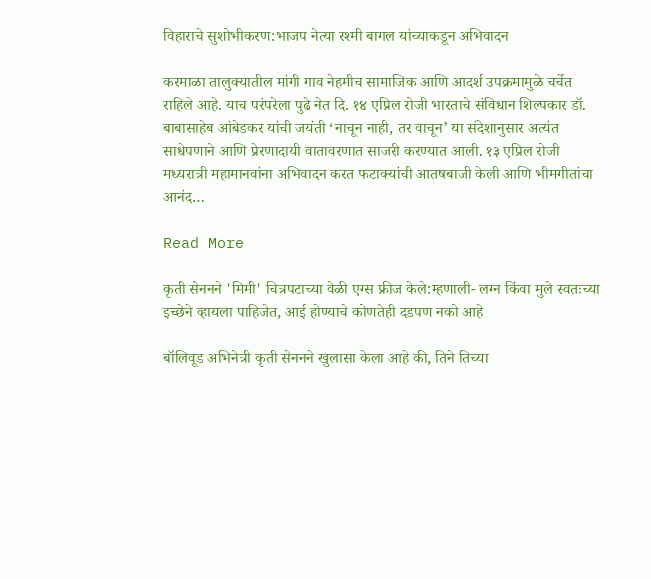विहाराचे सुशोभीकरण:भाजप नेत्या रश्मी बागल यांच्याकडून अभिवादन

करमाळा तालुक्यातील मांगी गाव नेहमीच सामाजिक आणि आदर्श उपक्रमामुळे चर्चेत राहिले आहे. याच परंपरेला पुढे नेत दि. १४ एप्रिल रोजी भारताचे संविधान शिल्पकार डॉ. बाबासाहेब आंबेडकर यांची जयंती ‘नाचून नाही, तर वाचून’ या संदेशानुसार अत्यंत साधेपणाने आणि प्रेरणादायी वातावरणात साजरी करण्यात आली. १३ एप्रिल रोजी मध्यरात्री महामानवांना अभिवादन करत फटाक्यांची आतषबाजी केली आणि भीमगीतांचा आनंद…

Read More

कृती सेननने 'मिमी' चित्रपटाच्या वेळी एग्स फ्रीज केले:म्हणाली- लग्न किंवा मुले स्वतःच्या इच्छेने व्हायला पाहिजेत, आई होण्याचे कोणतेही दडपण नको आहे

बॉलिवूड अभिनेत्री कृती सेननने खुलासा केला आहे की, तिने तिच्या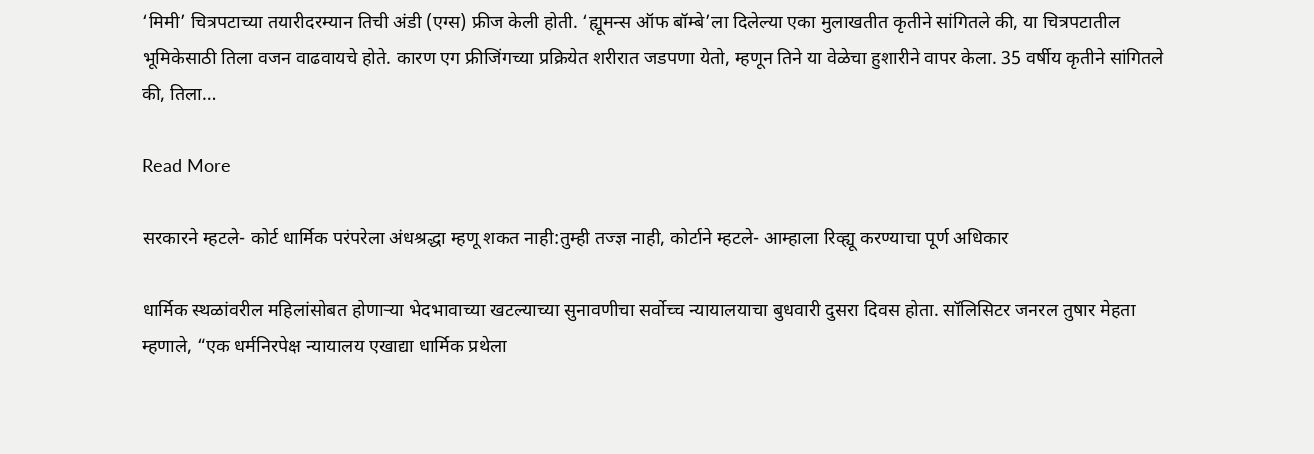‘मिमी’ चित्रपटाच्या तयारीदरम्यान तिची अंडी (एग्स) फ्रीज केली होती. ‘ह्यूमन्स ऑफ बॉम्बे’ला दिलेल्या एका मुलाखतीत कृतीने सांगितले की, या चित्रपटातील भूमिकेसाठी तिला वजन वाढवायचे होते. कारण एग फ्रीजिंगच्या प्रक्रियेत शरीरात जडपणा येतो, म्हणून तिने या वेळेचा हुशारीने वापर केला. 35 वर्षीय कृतीने सांगितले की, तिला…

Read More

सरकारने म्हटले- कोर्ट धार्मिक परंपरेला अंधश्रद्धा म्हणू शकत नाही:तुम्ही तज्ज्ञ नाही, कोर्टाने म्हटले- आम्हाला रिव्ह्यू करण्याचा पूर्ण अधिकार

धार्मिक स्थळांवरील महिलांसोबत होणाऱ्या भेदभावाच्या खटल्याच्या सुनावणीचा सर्वोच्च न्यायालयाचा बुधवारी दुसरा दिवस होता. सॉलिसिटर जनरल तुषार मेहता म्हणाले, “एक धर्मनिरपेक्ष न्यायालय एखाद्या धार्मिक प्रथेला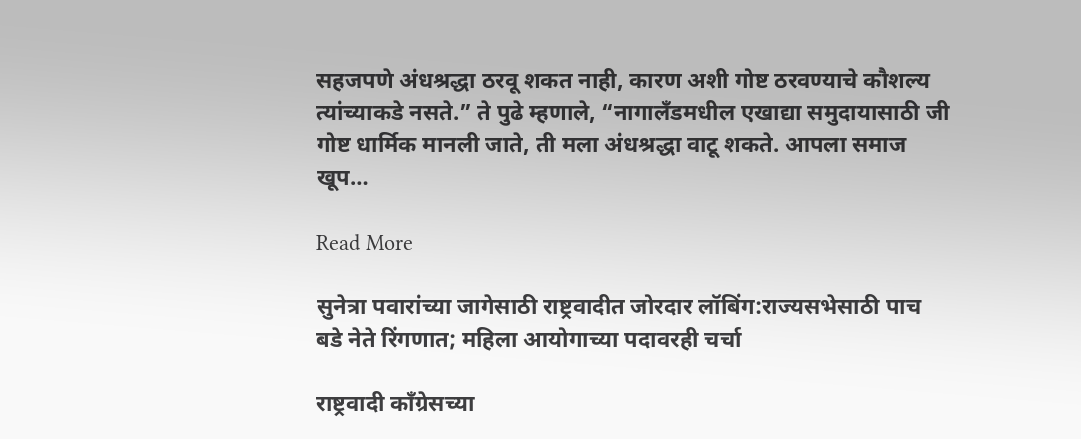सहजपणे अंधश्रद्धा ठरवू शकत नाही, कारण अशी गोष्ट ठरवण्याचे कौशल्य त्यांच्याकडे नसते.” ते पुढे म्हणाले, “नागालँडमधील एखाद्या समुदायासाठी जी गोष्ट धार्मिक मानली जाते, ती मला अंधश्रद्धा वाटू शकते. आपला समाज खूप…

Read More

सुनेत्रा पवारांच्या जागेसाठी राष्ट्रवादीत जोरदार लॉबिंग:राज्यसभेसाठी पाच बडे नेते रिंगणात; महिला आयोगाच्या पदावरही चर्चा

राष्ट्रवादी काँग्रेसच्या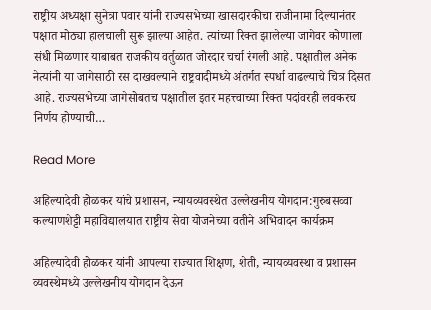राष्ट्रीय अध्यक्षा सुनेत्रा पवार यांनी राज्यसभेच्या खासदारकीचा राजीनामा दिल्यानंतर पक्षात मोठ्या हालचाली सुरू झाल्या आहेत. त्यांच्या रिक्त झालेल्या जागेवर कोणाला संधी मिळणार याबाबत राजकीय वर्तुळात जोरदार चर्चा रंगली आहे. पक्षातील अनेक नेत्यांनी या जागेसाठी रस दाखवल्याने राष्ट्रवादीमध्ये अंतर्गत स्पर्धा वाढल्याचे चित्र दिसत आहे. राज्यसभेच्या जागेसोबतच पक्षातील इतर महत्त्वाच्या रिक्त पदांवरही लवकरच निर्णय होण्याची…

Read More

अहिल्यादेवी होळकर यांचे प्रशासन, न्यायव्यवस्थेत उल्लेखनीय योगदान:गुरुबसव्वा कल्याणशेट्टी महाविद्यालयात राष्ट्रीय सेवा योजनेच्या वतीने अभिवादन कार्यक्रम

अहिल्यादेवी होळकर यांनी आपल्या राज्यात शिक्षण, शेती, न्यायव्यवस्था व प्रशासन व्यवस्थेमध्ये उल्लेखनीय योगदान देऊन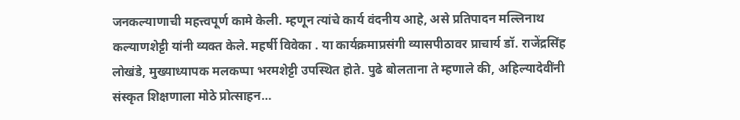जनकल्याणाची महत्त्वपूर्ण कामे केली. म्हणून त्यांचे कार्य वंदनीय आहे, असे प्रतिपादन मल्लिनाथ कल्याणशेट्टी यांनी व्यक्त केले. महर्षी विवेका . या कार्यक्रमाप्रसंगी व्यासपीठावर प्राचार्य डॉ. राजेंद्रसिंह लोखंडे, मुख्याध्यापक मलकप्पा भरमशेट्टी उपस्थित होते. पुढे बोलताना ते म्हणाले की, अहिल्यादेवींनी संस्कृत शिक्षणाला मोठे प्रोत्साहन…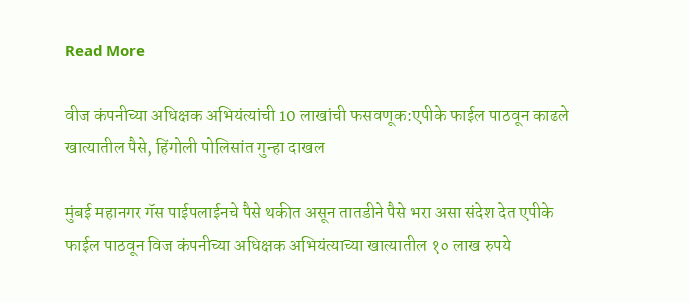Read More

वीज कंपनीच्या अधिक्षक अभियंत्यांची 10 लाखांची फसवणूक:एपीके फाईल पाठवून काढले खात्यातील पैसे, हिंगोली पोलिसांत गुन्हा दाखल

मुंबई महानगर गॅस पाईपलाईनचे पैसे थकीत असून तातडीने पैसे भरा असा संदेश देत एपीके फाईल पाठवून विज कंपनीच्या अधिक्षक अभियंत्याच्या खात्यातील १० लाख रुपये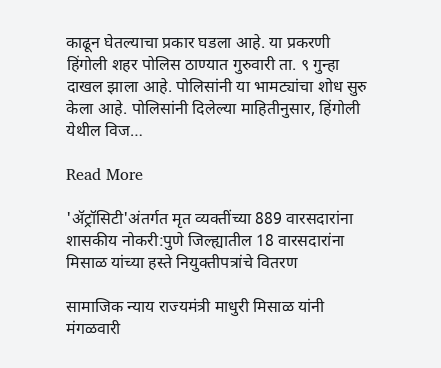काढून घेतल्याचा प्रकार घडला आहे. या प्रकरणी हिंगोली शहर पोलिस ठाण्यात गुरुवारी ता. ९ गुन्हा दाखल झाला आहे. पोलिसांनी या भामट्यांचा शोध सुरु केला आहे. पोलिसांनी दिलेल्या माहितीनुसार, हिंगोली येथील विज…

Read More

'ॲट्रॉसिटी'अंतर्गत मृत व्यक्तींच्या 889 वारसदारांना शासकीय नोकरी:पुणे जिल्ह्यातील 18 वारसदारांना मिसाळ यांच्या हस्ते नियुक्तीपत्रांचे वितरण

सामाजिक न्याय राज्यमंत्री माधुरी मिसाळ यांनी मंगळवारी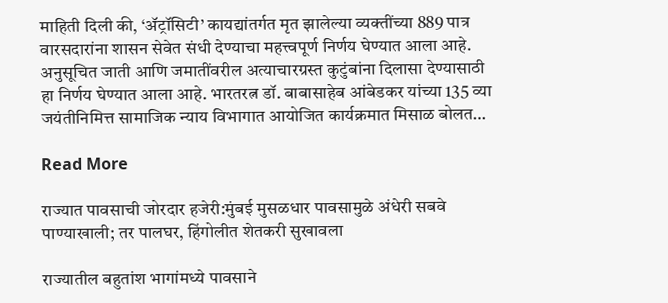माहिती दिली की, ‘ॲट्रॉसिटी’ कायद्यांतर्गत मृत झालेल्या व्यक्तींच्या 889 पात्र वारसदारांना शासन सेवेत संधी देण्याचा महत्त्वपूर्ण निर्णय घेण्यात आला आहे. अनुसूचित जाती आणि जमातींवरील अत्याचारग्रस्त कुटुंबांना दिलासा देण्यासाठी हा निर्णय घेण्यात आला आहे. भारतरत्न डॉ. बाबासाहेब आंबेडकर यांच्या 135 व्या जयंतीनिमित्त सामाजिक न्याय विभागात आयोजित कार्यक्रमात मिसाळ बोलत…

Read More

राज्यात पावसाची जोरदार हजेरी:मुंबई मुसळधार पावसामुळे अंधेरी सबवे पाण्याखाली; तर पालघर, हिंगोलीत शेतकरी सुखावला

राज्यातील बहुतांश भागांमध्ये पावसाने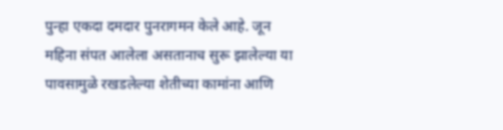पुन्हा एकदा दमदार पुनरागमन केले आहे. जून महिना संपत आलेला असतानाच सुरू झालेल्या या पावसामुळे रखडलेल्या शेतीच्या कामांना आणि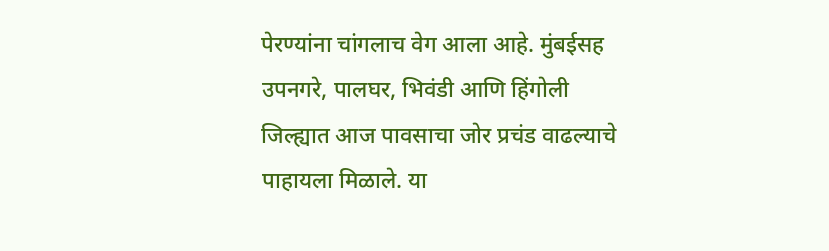पेरण्यांना चांगलाच वेग आला आहे. मुंबईसह उपनगरे, पालघर, भिवंडी आणि हिंगोली जिल्ह्यात आज पावसाचा जोर प्रचंड वाढल्याचे पाहायला मिळाले. या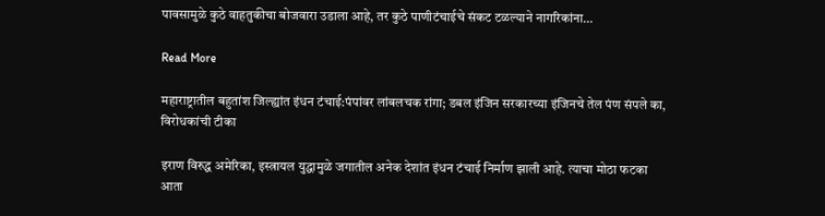पावसामुळे कुठे वाहतुकीचा बोजवारा उडाला आहे, तर कुठे पाणीटंचाईचे संकट टळल्याने नागरिकांना…

Read More

महाराष्ट्रातील बहुतांश जिल्ह्यांत इंधन टंचाई:पंपांवर लांबलचक रांगा; डबल इंजिन सरकारच्या इंजिनचे तेल पंण संपले का, विरोधकांची टीका

इराण विरुद्ध अमेरिका, इस्त्रायल युद्धामुळे जगातील अनेक देशांत इंधन टंचाई निर्माण झाली आहे. त्याचा मोठा फटका आता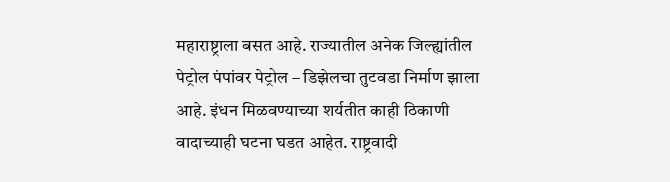महाराष्ट्राला बसत आहे. राज्यातील अनेक जिल्ह्यांतील पेट्रोल पंपांवर पेट्रोल – डिझेलचा तुटवडा निर्माण झाला आहे. इंधन मिळवण्याच्या शर्यतीत काही ठिकाणी वादाच्याही घटना घडत आहेत. राष्ट्रवादी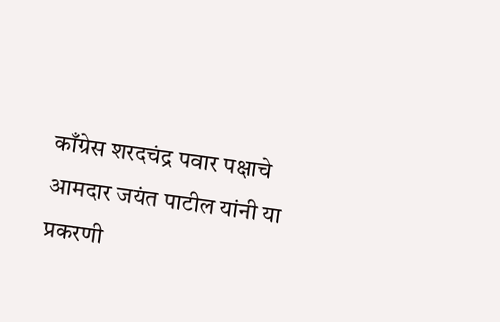काँग्रेस शरदचंद्र पवार पक्षाचे आमदार जयंत पाटील यांनी या प्रकरणी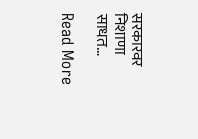सरकारवर निशाणा साधत…

Read More